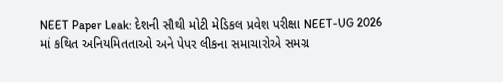NEET Paper Leak: દેશની સૌથી મોટી મેડિકલ પ્રવેશ પરીક્ષા NEET-UG 2026 માં કથિત અનિયમિતતાઓ અને પેપર લીકના સમાચારોએ સમગ્ર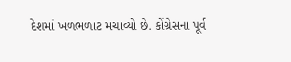દેશમાં ખળભળાટ મચાવ્યો છે. કોંગ્રેસના પૂર્વ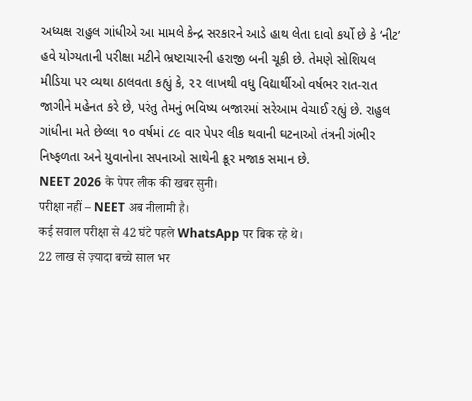અધ્યક્ષ રાહુલ ગાંધીએ આ મામલે કેન્દ્ર સરકારને આડે હાથ લેતા દાવો કર્યો છે કે ‘નીટ’ હવે યોગ્યતાની પરીક્ષા મટીને ભ્રષ્ટાચારની હરાજી બની ચૂકી છે. તેમણે સોશિયલ મીડિયા પર વ્યથા ઠાલવતા કહ્યું કે, ૨૨ લાખથી વધુ વિદ્યાર્થીઓ વર્ષભર રાત-રાત જાગીને મહેનત કરે છે, પરંતુ તેમનું ભવિષ્ય બજારમાં સરેઆમ વેચાઈ રહ્યું છે. રાહુલ ગાંધીના મતે છેલ્લા ૧૦ વર્ષમાં ૮૯ વાર પેપર લીક થવાની ઘટનાઓ તંત્રની ગંભીર નિષ્ફળતા અને યુવાનોના સપનાઓ સાથેની ક્રૂર મજાક સમાન છે.
NEET 2026 के पेपर लीक की खबर सुनी।
परीक्षा नहीं – NEET अब नीलामी है।
कई सवाल परीक्षा से 42 घंटे पहले WhatsApp पर बिक रहे थे।
22 लाख से ज़्यादा बच्चे साल भर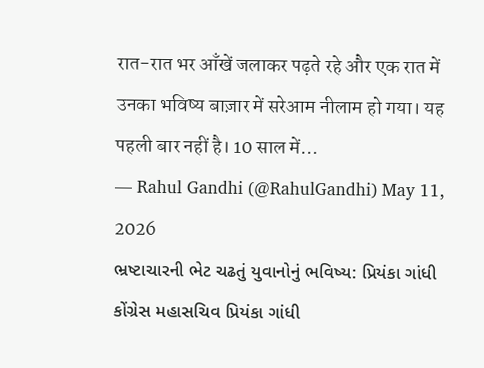रात-रात भर आँखें जलाकर पढ़ते रहे और एक रात में उनका भविष्य बाज़ार में सरेआम नीलाम हो गया। यह पहली बार नहीं है। 10 साल में…
— Rahul Gandhi (@RahulGandhi) May 11, 2026
ભ્રષ્ટાચારની ભેટ ચઢતું યુવાનોનું ભવિષ્ય: પ્રિયંકા ગાંધી
કોંગ્રેસ મહાસચિવ પ્રિયંકા ગાંધી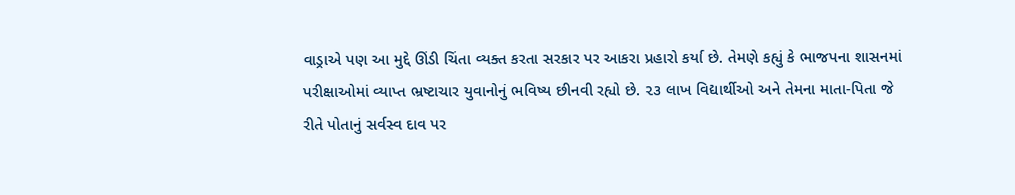વાડ્રાએ પણ આ મુદ્દે ઊંડી ચિંતા વ્યક્ત કરતા સરકાર પર આકરા પ્રહારો કર્યા છે. તેમણે કહ્યું કે ભાજપના શાસનમાં પરીક્ષાઓમાં વ્યાપ્ત ભ્રષ્ટાચાર યુવાનોનું ભવિષ્ય છીનવી રહ્યો છે. ૨૩ લાખ વિદ્યાર્થીઓ અને તેમના માતા-પિતા જે રીતે પોતાનું સર્વસ્વ દાવ પર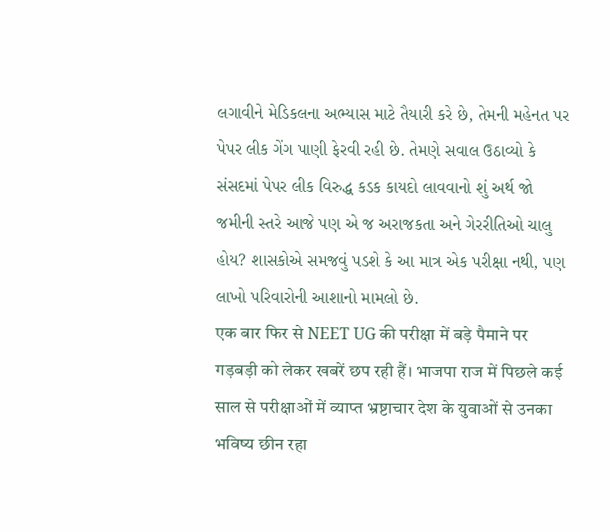લગાવીને મેડિકલના અભ્યાસ માટે તૈયારી કરે છે, તેમની મહેનત પર પેપર લીક ગેંગ પાણી ફેરવી રહી છે. તેમણે સવાલ ઉઠાવ્યો કે સંસદમાં પેપર લીક વિરુદ્ધ કડક કાયદો લાવવાનો શું અર્થ જો જમીની સ્તરે આજે પણ એ જ અરાજકતા અને ગેરરીતિઓ ચાલુ હોય? શાસકોએ સમજવું પડશે કે આ માત્ર એક પરીક્ષા નથી, પણ લાખો પરિવારોની આશાનો મામલો છે.
एक बार फिर से NEET UG की परीक्षा में बड़े पैमाने पर गड़बड़ी को लेकर खबरें छप रही हैं। भाजपा राज में पिछले कई साल से परीक्षाओं में व्याप्त भ्रष्टाचार देश के युवाओं से उनका भविष्य छीन रहा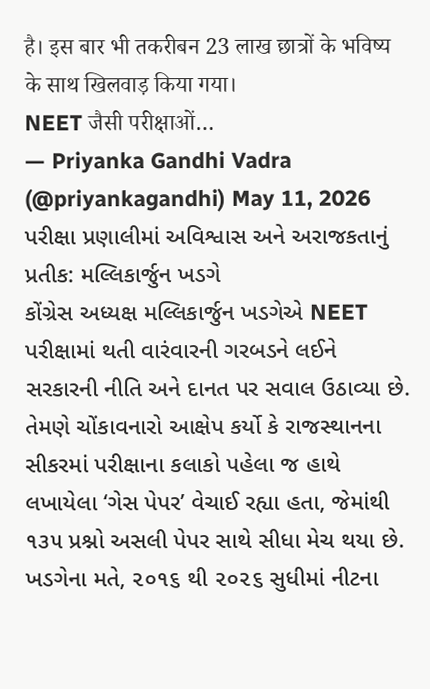है। इस बार भी तकरीबन 23 लाख छात्रों के भविष्य के साथ खिलवाड़ किया गया।
NEET जैसी परीक्षाओं…
— Priyanka Gandhi Vadra (@priyankagandhi) May 11, 2026
પરીક્ષા પ્રણાલીમાં અવિશ્વાસ અને અરાજકતાનું પ્રતીક: મલ્લિકાર્જુન ખડગે
કોંગ્રેસ અધ્યક્ષ મલ્લિકાર્જુન ખડગેએ NEET પરીક્ષામાં થતી વારંવારની ગરબડને લઈને સરકારની નીતિ અને દાનત પર સવાલ ઉઠાવ્યા છે. તેમણે ચોંકાવનારો આક્ષેપ કર્યો કે રાજસ્થાનના સીકરમાં પરીક્ષાના કલાકો પહેલા જ હાથે લખાયેલા ‘ગેસ પેપર’ વેચાઈ રહ્યા હતા, જેમાંથી ૧૩૫ પ્રશ્નો અસલી પેપર સાથે સીધા મેચ થયા છે. ખડગેના મતે, ૨૦૧૬ થી ૨૦૨૬ સુધીમાં નીટના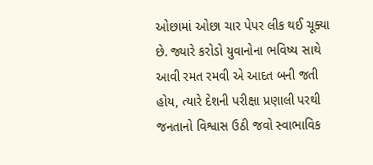ઓછામાં ઓછા ચાર પેપર લીક થઈ ચૂક્યા છે. જ્યારે કરોડો યુવાનોના ભવિષ્ય સાથે આવી રમત રમવી એ આદત બની જતી હોય, ત્યારે દેશની પરીક્ષા પ્રણાલી પરથી જનતાનો વિશ્વાસ ઉઠી જવો સ્વાભાવિક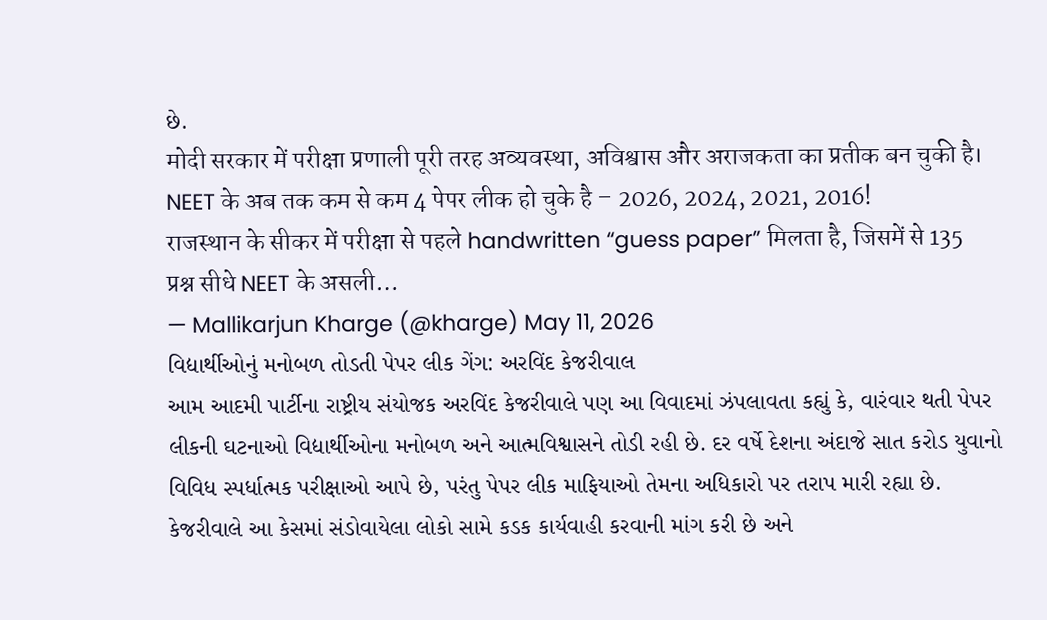છે.
मोदी सरकार में परीक्षा प्रणाली पूरी तरह अव्यवस्था, अविश्वास और अराजकता का प्रतीक बन चुकी है।
NEET के अब तक कम से कम 4 पेपर लीक हो चुके है – 2026, 2024, 2021, 2016!
राजस्थान के सीकर में परीक्षा से पहले handwritten “guess paper” मिलता है, जिसमें से 135 प्रश्न सीधे NEET के असली…
— Mallikarjun Kharge (@kharge) May 11, 2026
વિદ્યાર્થીઓનું મનોબળ તોડતી પેપર લીક ગેંગ: અરવિંદ કેજરીવાલ
આમ આદમી પાર્ટીના રાષ્ટ્રીય સંયોજક અરવિંદ કેજરીવાલે પણ આ વિવાદમાં ઝંપલાવતા કહ્યું કે, વારંવાર થતી પેપર લીકની ઘટનાઓ વિદ્યાર્થીઓના મનોબળ અને આત્મવિશ્વાસને તોડી રહી છે. દર વર્ષે દેશના અંદાજે સાત કરોડ યુવાનો વિવિધ સ્પર્ધાત્મક પરીક્ષાઓ આપે છે, પરંતુ પેપર લીક માફિયાઓ તેમના અધિકારો પર તરાપ મારી રહ્યા છે. કેજરીવાલે આ કેસમાં સંડોવાયેલા લોકો સામે કડક કાર્યવાહી કરવાની માંગ કરી છે અને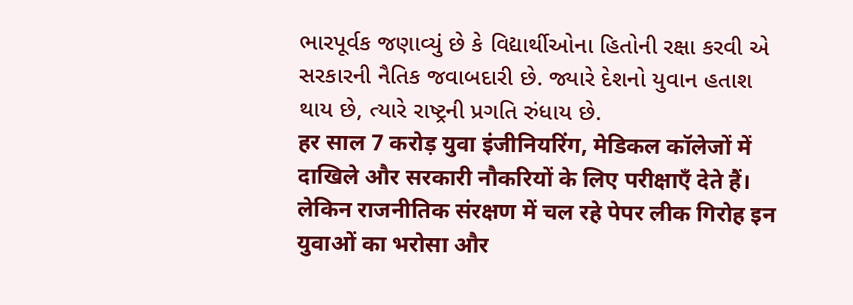ભારપૂર્વક જણાવ્યું છે કે વિદ્યાર્થીઓના હિતોની રક્ષા કરવી એ સરકારની નૈતિક જવાબદારી છે. જ્યારે દેશનો યુવાન હતાશ થાય છે, ત્યારે રાષ્ટ્રની પ્રગતિ રુંધાય છે.
हर साल 7 करोड़ युवा इंजीनियरिंग, मेडिकल कॉलेजों में दाखिले और सरकारी नौकरियों के लिए परीक्षाएँ देते हैं। लेकिन राजनीतिक संरक्षण में चल रहे पेपर लीक गिरोह इन युवाओं का भरोसा और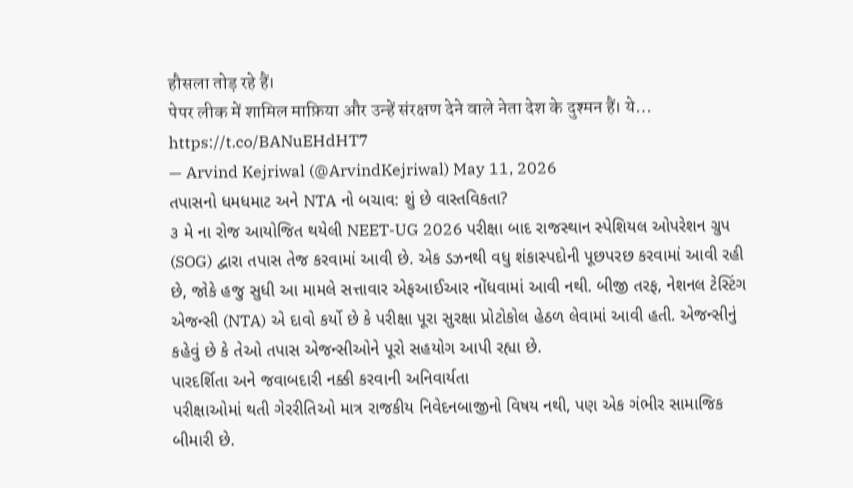हौसला तोड़ रहे हैं।
पेपर लीक में शामिल माफ़िया और उन्हें संरक्षण देने वाले नेता देश के दुश्मन हैं। ये… https://t.co/BANuEHdHT7
— Arvind Kejriwal (@ArvindKejriwal) May 11, 2026
તપાસનો ધમધમાટ અને NTA નો બચાવ: શું છે વાસ્તવિકતા?
૩ મે ના રોજ આયોજિત થયેલી NEET-UG 2026 પરીક્ષા બાદ રાજસ્થાન સ્પેશિયલ ઓપરેશન ગ્રુપ (SOG) દ્વારા તપાસ તેજ કરવામાં આવી છે. એક ડઝનથી વધુ શંકાસ્પદોની પૂછપરછ કરવામાં આવી રહી છે, જોકે હજુ સુધી આ મામલે સત્તાવાર એફઆઈઆર નોંધવામાં આવી નથી. બીજી તરફ, નેશનલ ટેસ્ટિંગ એજન્સી (NTA) એ દાવો કર્યો છે કે પરીક્ષા પૂરા સુરક્ષા પ્રોટોકોલ હેઠળ લેવામાં આવી હતી. એજન્સીનું કહેવું છે કે તેઓ તપાસ એજન્સીઓને પૂરો સહયોગ આપી રહ્યા છે.
પારદર્શિતા અને જવાબદારી નક્કી કરવાની અનિવાર્યતા
પરીક્ષાઓમાં થતી ગેરરીતિઓ માત્ર રાજકીય નિવેદનબાજીનો વિષય નથી, પણ એક ગંભીર સામાજિક બીમારી છે.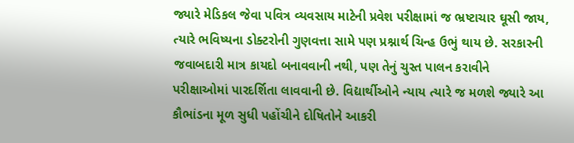જ્યારે મેડિકલ જેવા પવિત્ર વ્યવસાય માટેની પ્રવેશ પરીક્ષામાં જ ભ્રષ્ટાચાર ઘૂસી જાય, ત્યારે ભવિષ્યના ડોક્ટરોની ગુણવત્તા સામે પણ પ્રશ્નાર્થ ચિન્હ ઉભું થાય છે. સરકારની જવાબદારી માત્ર કાયદો બનાવવાની નથી, પણ તેનું ચુસ્ત પાલન કરાવીને પરીક્ષાઓમાં પારદર્શિતા લાવવાની છે. વિદ્યાર્થીઓને ન્યાય ત્યારે જ મળશે જ્યારે આ કૌભાંડના મૂળ સુધી પહોંચીને દોષિતોને આકરી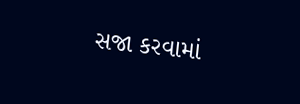સજા કરવામાં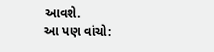આવશે.
આ પણ વાંચો: